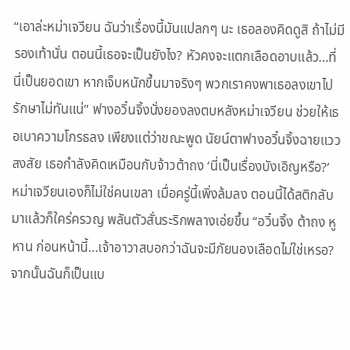“เอาล่ะหม่าเจวียน ฉันว่าเรื่องนี้มันแปลกๆ นะ เธอลองคิดดูสิ ถ้าไม่มีรองเท้านั่น ตอนนี้เธอจะเป็นยังไง? หัวคงจะแตกเลือดอาบแล้ว…ที่นี่เป็นยอดเขา หากเจ็บหนักขึ้นมาจริงๆ พวกเราคงพาเธอลงเขาไปรักษาไม่ทันแน่” ฟางอวิ๋นจิ้งนั่งยองลงตบหลังหม่าเจวียน ช่วยให้เธอเบาความโกรธลง เพียงแต่ว่าขณะพูด นัยน์ตาฟางอวิ๋นจิ้งฉายแววสงสัย เธอกำลังคิดเหมือนกับจ้าวต้าถง ‘นี่เป็นเรื่องบังเอิญหรือ?’
หม่าเจวียนเองก็ไม่ใช่คนเขลา เมื่อครู่นี้เพิ่งล้มลง ตอนนี้ได้สติกลับมาแล้วก็ใคร่ครวญ พลันตัวสั่นระริกพลางเอ่ยขึ้น “อวิ๋นจิ้ง ต้าถง หูหาน ก่อนหน้านี้…เจ้าอาวาสบอกว่าฉันจะมีภัยนองเลือดไม่ใช่เหรอ? จากนั้นฉันก็เป็นแบ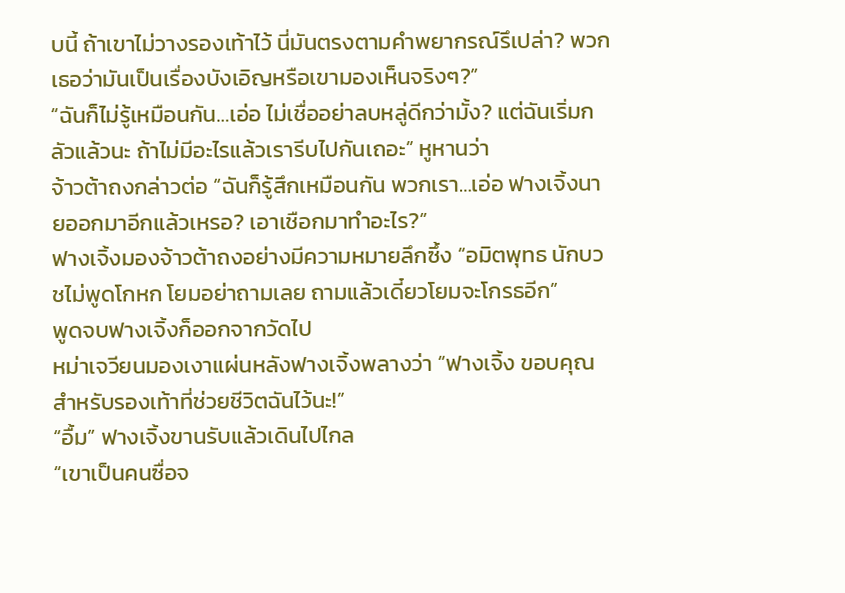บนี้ ถ้าเขาไม่วางรองเท้าไว้ นี่มันตรงตามคำพยากรณ์รึเปล่า? พวกเธอว่ามันเป็นเรื่องบังเอิญหรือเขามองเห็นจริงๆ?”
“ฉันก็ไม่รู้เหมือนกัน…เอ่อ ไม่เชื่ออย่าลบหลู่ดีกว่ามั้ง? แต่ฉันเริ่มกลัวแล้วนะ ถ้าไม่มีอะไรแล้วเรารีบไปกันเถอะ” หูหานว่า
จ้าวต้าถงกล่าวต่อ “ฉันก็รู้สึกเหมือนกัน พวกเรา…เอ่อ ฟางเจิ้งนายออกมาอีกแล้วเหรอ? เอาเชือกมาทำอะไร?”
ฟางเจิ้งมองจ้าวต้าถงอย่างมีความหมายลึกซึ้ง “อมิตพุทธ นักบวชไม่พูดโกหก โยมอย่าถามเลย ถามแล้วเดี๋ยวโยมจะโกรธอีก”
พูดจบฟางเจิ้งก็ออกจากวัดไป
หม่าเจวียนมองเงาแผ่นหลังฟางเจิ้งพลางว่า “ฟางเจิ้ง ขอบคุณสำหรับรองเท้าที่ช่วยชีวิตฉันไว้นะ!”
“อื้ม” ฟางเจิ้งขานรับแล้วเดินไปไกล
“เขาเป็นคนซื่อจ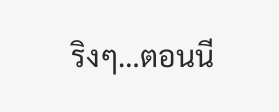ริงๆ…ตอนนี